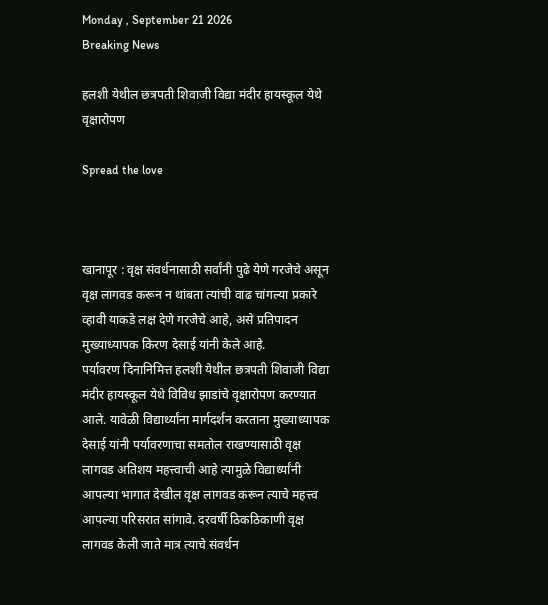Monday , September 21 2026
Breaking News

हलशी येथील छत्रपती शिवाजी विद्या मंदीर हायस्कूल येथे वृक्षारोपण

Spread the love



खानापूर : वृक्ष संवर्धनासाठी सर्वांनी पुढे येणे गरजेचे असून वृक्ष लागवड करून न थांबता त्यांची वाढ चांगल्या प्रकारे व्हावी याकडे लक्ष देणे गरजेचे आहे, असे प्रतिपादन मुख्याध्यापक किरण देसाई यांनी केले आहे.
पर्यावरण दिनानिमित्त हलशी येथील छत्रपती शिवाजी विद्या मंदीर हायस्कूल येथे विविध झाडांचे वृक्षारोपण करण्यात आले. यावेळी विद्यार्थ्यांना मार्गदर्शन करताना मुख्याध्यापक देसाई यांनी पर्यावरणाचा समतोल राखण्यासाठी वृक्ष लागवड अतिशय महत्त्वाची आहे त्यामुळे विद्यार्थ्यांनी आपल्या भागात देखील वृक्ष लागवड करून त्याचे महत्त्व आपल्या परिसरात सांगावे. दरवर्षी ठिकठिकाणी वृक्ष लागवड केली जाते मात्र त्याचे संवर्धन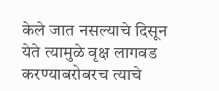केले जात नसल्याचे दिसून येते त्यामुळे वृक्ष लागवड करण्याबरोबरच त्याचे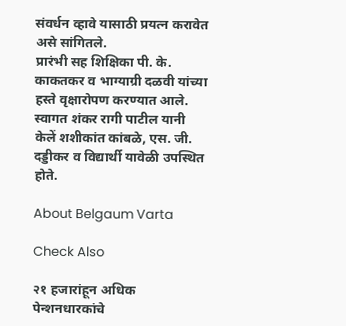संवर्धन व्हावे यासाठी प्रयत्न करावेत असे सांगितले.
प्रारंभी सह शिक्षिका पी. के. काकतकर व भाग्याग्री दळवी यांच्या हस्ते वृक्षारोपण करण्यात आले. स्वागत शंकर रागी पाटील यानी केलें शशीकांत कांबळे, एस. जी. दड्डीकर व विद्यार्थी यावेळी उपस्थित होते.

About Belgaum Varta

Check Also

२१ हजारांहून अधिक पेन्शनधारकांचे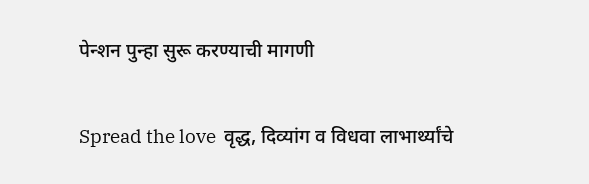पेन्शन पुन्हा सुरू करण्याची मागणी

Spread the love  वृद्ध, दिव्यांग व विधवा लाभार्थ्यांचे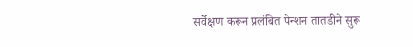सर्वेक्षण करून प्रलंबित पेन्शन तातडीने सुरू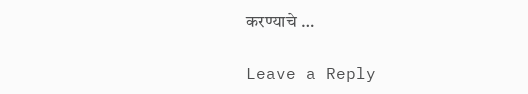करण्याचे …

Leave a Reply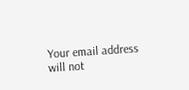Your email address will not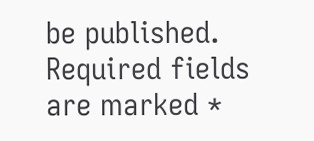be published. Required fields are marked *